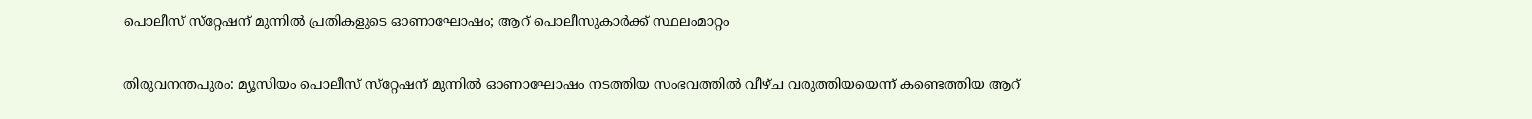പൊലീസ് സ്‌റ്റേഷന് മുന്നിൽ പ്രതികളുടെ ഓണാഘോഷം; ആറ് പൊലീസുകാർക്ക് സ്ഥലംമാറ്റം

തിരുവനന്തപുരം: മ്യൂസിയം പൊലീസ് സ്‌റ്റേഷന് മുന്നിൽ ഓണാഘോഷം നടത്തിയ സംഭവത്തിൽ വീഴ്ച വരുത്തിയയെന്ന് കണ്ടെത്തിയ ആറ്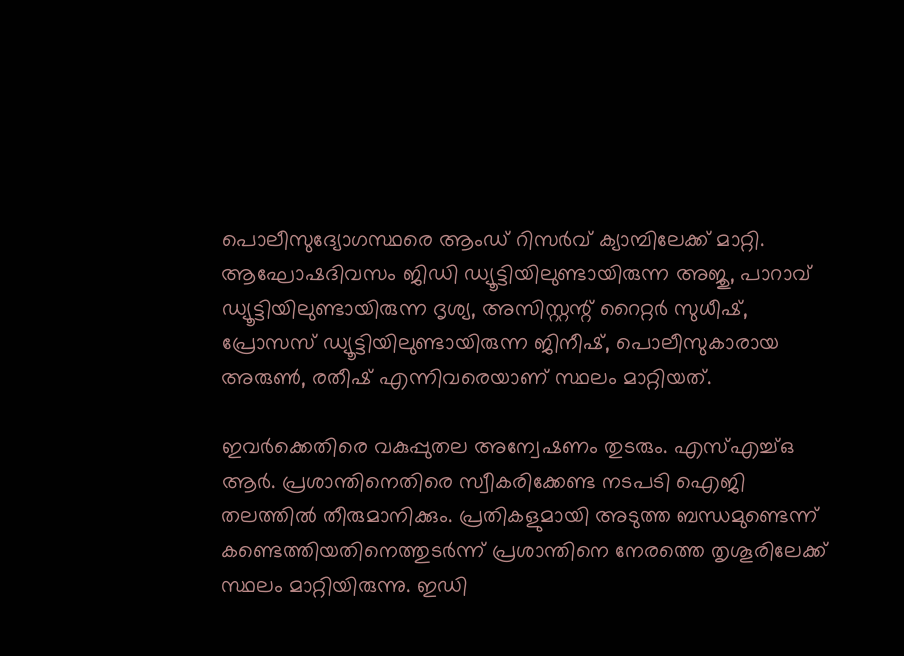പൊലീസുദ്യോഗസ്ഥരെ ആംഡ് റിസർവ് ക്യാമ്പിലേക്ക് മാറ്റി. ആഘോഷദിവസം ജിഡി ഡ്യൂട്ടിയിലുണ്ടായിരുന്ന അജു, പാറാവ് ഡ്യൂട്ടിയിലുണ്ടായിരുന്ന ദൃശ്യ, അസിസ്റ്റന്റ് റൈറ്റർ സുധീഷ്, പ്രോസസ് ഡ്യൂട്ടിയിലുണ്ടായിരുന്ന ജിനീഷ്, പൊലീസുകാരായ അരുൺ, രതീഷ് എന്നിവരെയാണ് സ്ഥലം മാറ്റിയത്.

ഇവർക്കെതിരെ വകുപ്പുതല അന്വേഷണം തുടരും. എസ്എച്ച്ഒ ആർ. പ്രശാന്തിനെതിരെ സ്വീകരിക്കേണ്ട നടപടി ഐജി തലത്തിൽ തീരുമാനിക്കും. പ്രതികളുമായി അടുത്ത ബന്ധമുണ്ടെന്ന് കണ്ടെത്തിയതിനെത്തുടർന്ന് പ്രശാന്തിനെ നേരത്തെ തൃശൂരിലേക്ക് സ്ഥലം മാറ്റിയിരുന്നു. ഇഡി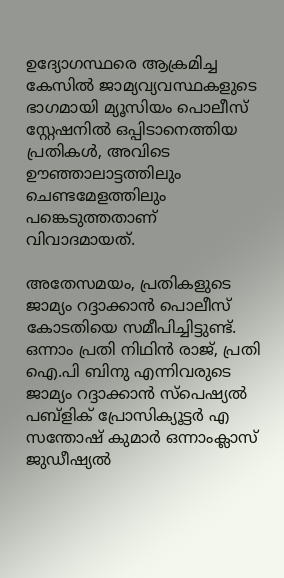ഉദ്യോഗസ്ഥരെ ആക്രമിച്ച കേസിൽ ജാമ്യവ്യവസ്ഥകളുടെ ഭാഗമായി മ്യൂസിയം പൊലീസ് സ്റ്റേഷനിൽ ഒപ്പിടാനെത്തിയ പ്രതികൾ, അവിടെ ഊഞ്ഞാലാട്ടത്തിലും ചെണ്ടമേളത്തിലും പങ്കെടുത്തതാണ് വിവാദമായത്.

അതേസമയം, പ്രതികളുടെ ജാമ്യം റദ്ദാക്കാൻ പൊലീസ് കോടതിയെ സമീപിച്ചിട്ടുണ്ട്. ഒന്നാം പ്രതി നിഥിൻ രാജ്, പ്രതി ഐ.പി ബിനു എന്നിവരുടെ ജാമ്യം റദ്ദാക്കാൻ സ്‌പെഷ്യൽ പബ്ളിക് പ്രോസിക്യൂട്ടർ എ സന്തോഷ് കുമാർ ഒന്നാംക്ലാസ് ജുഡീഷ്യൽ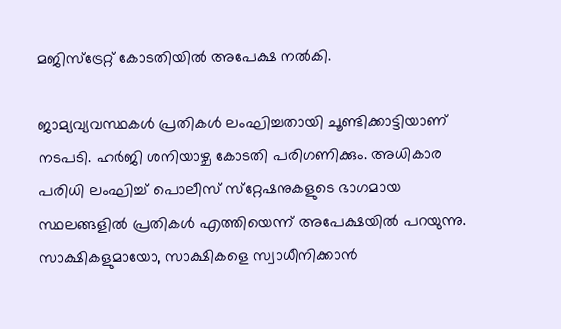മജിസ്‌ട്രേറ്റ് കോടതിയിൽ അപേക്ഷ നൽകി.

ജാമ്യവ്യവസ്ഥകൾ പ്രതികൾ ലംഘിച്ചതായി ചൂണ്ടിക്കാട്ടിയാണ് നടപടി. ഹർജി ശനിയാഴ്ച കോടതി പരിഗണിക്കും. അധികാര പരിധി ലംഘിച്ച് പൊലീസ് സ്‌റ്റേഷനുകളുടെ ഭാഗമായ സ്ഥലങ്ങളിൽ പ്രതികൾ എത്തിയെന്ന് അപേക്ഷയിൽ പറയുന്നു. സാക്ഷികളുമായോ, സാക്ഷികളെ സ്വാധീനിക്കാൻ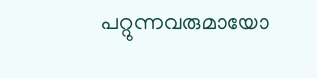പറ്റുന്നവരുമായോ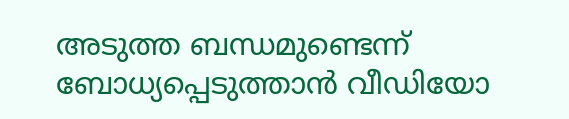അടുത്ത ബന്ധമുണ്ടെന്ന് ബോധ്യപ്പെടുത്താൻ വീഡിയോ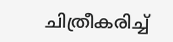ചിത്രീകരിച്ച്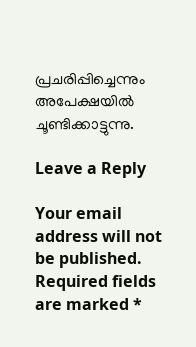പ്രചരിപ്പിച്ചെന്നും അപേക്ഷയിൽ ചൂണ്ടിക്കാട്ടുന്നു.

Leave a Reply

Your email address will not be published. Required fields are marked *